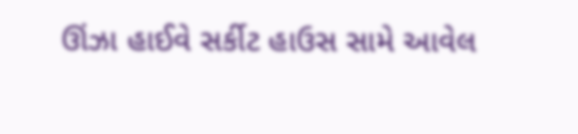ઊંઝા હાઈવે સર્કીટ હાઉસ સામે આવેલ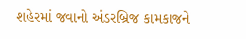શહેરમાં જવાનો અંડરબ્રિજ કામકાજને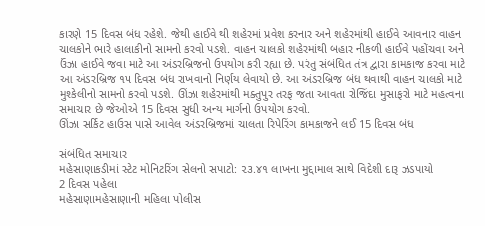કારણે 15 દિવસ બંધ રહેશે. જેથી હાઈવે થી શહેરમાં પ્રવેશ કરનાર અને શહેરમાંથી હાઈવે આવનાર વાહન ચાલકોને ભારે હાલાકીનો સામનો કરવો પડશે. વાહન ચાલકો શહેરમાંથી બહાર નીકળી હાઈવે પહોંચવા અને ઉંઝા હાઈવે જવા માટે આ અંડરબ્રિજનો ઉપયોગ કરી રહ્યા છે. પરંતુ સંબંધિત તંત્ર દ્વારા કામકાજ કરવા માટે આ અંડરબ્રિજ ૧૫ દિવસ બંધ રાખવાનો નિર્ણય લેવાયો છે. આ અંડરબ્રિજ બંધ થવાથી વાહન ચાલકો માટે મુશ્કેલીનો સામનો કરવો પડશે. ઊંઝા શહેરમાંથી મક્તુપુર તરફ જતા આવતા રોજિંદા મુસાફરો માટે મહત્વના સમાચાર છે જેઓએ 15 દિવસ સુધી અન્ય માર્ગનો ઉપયોગ કરવો.
ઊંઝા સર્કિટ હાઉસ પાસે આવેલ અંડરબ્રિજમાં ચાલતા રિપેરિંગ કામકાજને લઈ 15 દિવસ બંધ

સંબંધિત સમાચાર
મહેસાણાકડીમાં સ્ટેટ મોનિટરિંગ સેલનો સપાટો: ૨૩.૪૧ લાખના મુદ્દામાલ સાથે વિદેશી દારૂ ઝડપાયો
2 દિવસ પહેલા
મહેસાણામહેસાણાની મહિલા પોલીસ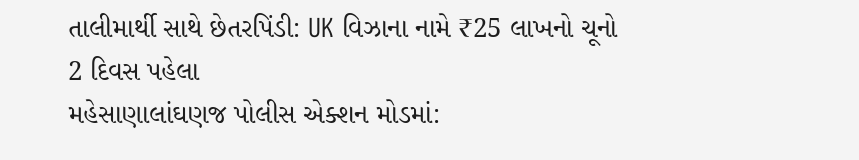તાલીમાર્થી સાથે છેતરપિંડી: UK વિઝાના નામે ₹25 લાખનો ચૂનો
2 દિવસ પહેલા
મહેસાણાલાંઘણજ પોલીસ એક્શન મોડમાં: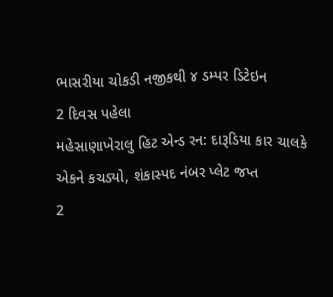ભાસરીયા ચોકડી નજીકથી ૪ ડમ્પર ડિટેઇન
2 દિવસ પહેલા
મહેસાણાખેરાલુ હિટ એન્ડ રન: દારૂડિયા કાર ચાલકે એકને કચડ્યો, શંકાસ્પદ નંબર પ્લેટ જપ્ત
2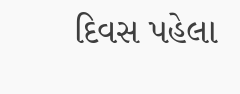દિવસ પહેલા